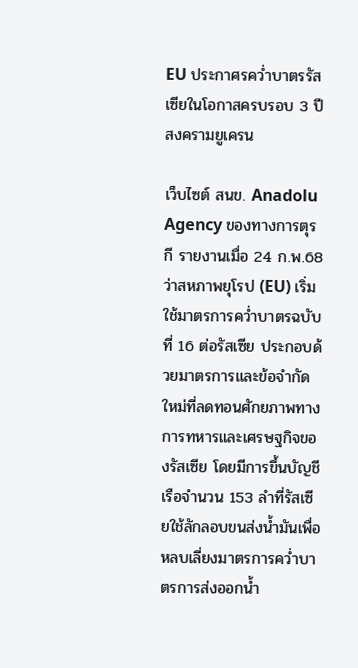EU ประกาศรคว่ำบาตรรัสเซียในโอกาสครบรอบ 3 ปีสงครามยูเครน

เว็บไซต์ สนข. Anadolu Agency ของทางการตุรกี รายงานเมื่อ 24 ก.พ.68 ว่าสหภาพยุโรป (EU) เริ่มใช้มาตรการคว่ำบาตรฉบับที่ 16 ต่อรัสเซีย ประกอบด้วยมาตรการและข้อจำกัดใหม่ที่ลดทอนศักยภาพทางการทหารและเศรษฐกิจของรัสเซีย โดยมีการขึ้นบัญชีเรือจำนวน 153 ลำที่รัสเซียใช้ลักลอบขนส่งน้ำมันเพื่อหลบเลี่ยงมาตรการคว่ำบาตรการส่งออกน้ำ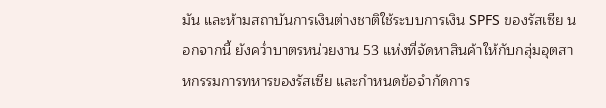มัน และห้ามสถาบันการเงินต่างชาติใช้ระบบการเงิน SPFS ของรัสเซีย นอกจากนี้ ยังคว่ำบาตรหน่วยงาน 53 แห่งที่จัดหาสินค้าให้กับกลุ่มอุตสาหกรรมการทหารของรัสเซีย และกำหนดข้อจำกัดการ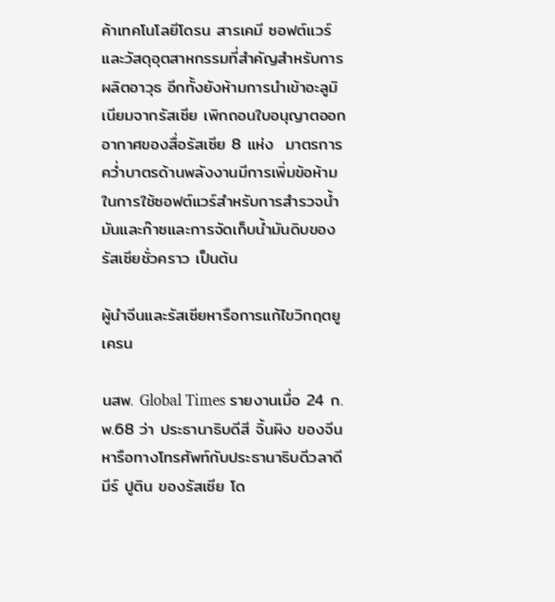ค้าเทคโนโลยีโดรน สารเคมี ซอฟต์แวร์ และวัสดุอุตสาหกรรมที่สำคัญสำหรับการผลิตอาวุธ อีกทั้งยังห้ามการนำเข้าอะลูมิเนียมจากรัสเซีย เพิกถอนใบอนุญาตออกอากาศของสื่อรัสเซีย 8 แห่ง  มาตรการคว่ำบาตรด้านพลังงานมีการเพิ่มข้อห้ามในการใช้ซอฟต์แวร์สำหรับการสำรวจน้ำมันและก๊าซและการจัดเก็บน้ำมันดิบของรัสเซียชั่วคราว เป็นต้น

ผู้นำจีนและรัสเซียหารือการแก้ไขวิกฤตยูเครน

นสพ. Global Times รายงานเมื่อ 24 ก.พ.68 ว่า ประธานาธิบดีสี จิ้นผิง ของจีน หารือทางโทรศัพท์กับประธานาธิบดีวลาดีมีร์ ปูติน ของรัสเซีย โด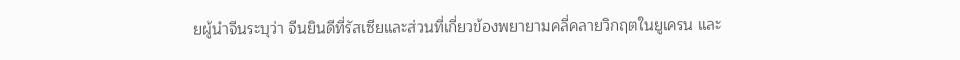ยผู้นำจีนระบุว่า จีนยินดีที่รัสเซียและส่วนที่เกี่ยวข้องพยายามคลี่คลายวิกฤตในยูเครน และ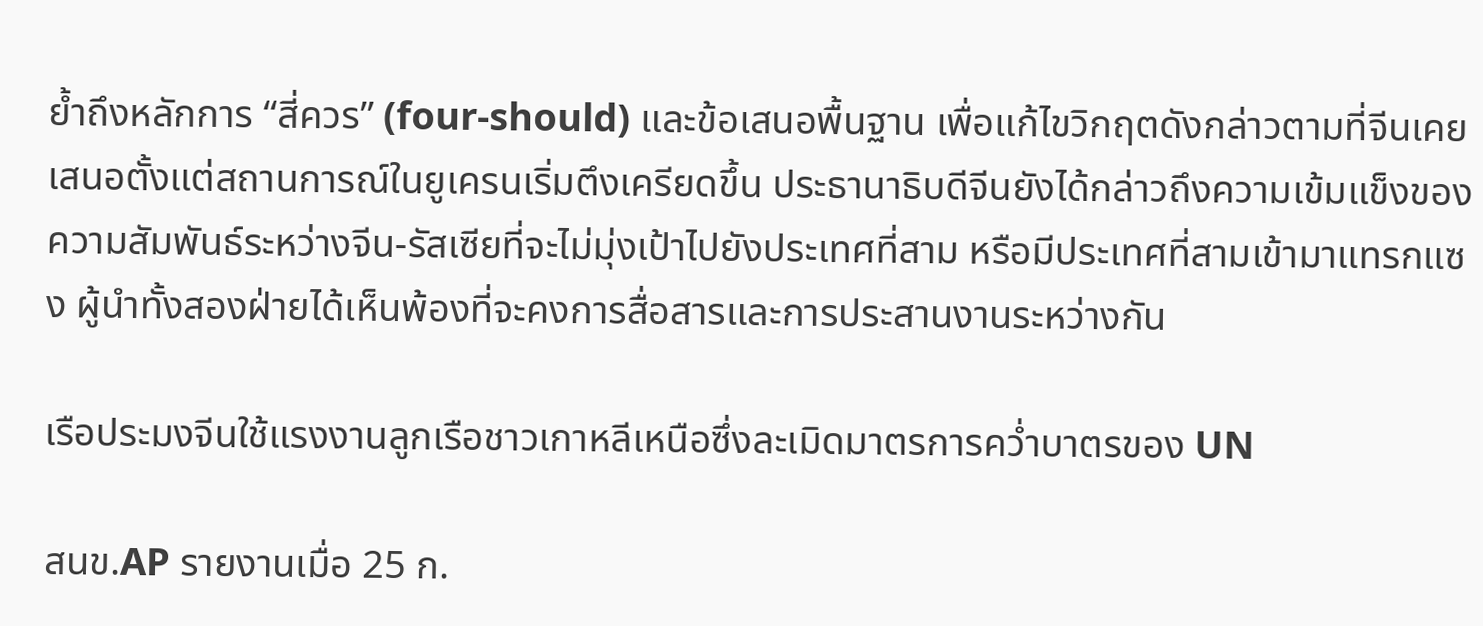ย้ำถึงหลักการ “สี่ควร” (four-should) และข้อเสนอพื้นฐาน เพื่อแก้ไขวิกฤตดังกล่าวตามที่จีนเคยเสนอตั้งแต่สถานการณ์ในยูเครนเริ่มตึงเครียดขึ้น ประธานาธิบดีจีนยังได้กล่าวถึงความเข้มแข็งของความสัมพันธ์ระหว่างจีน-รัสเซียที่จะไม่มุ่งเป้าไปยังประเทศที่สาม หรือมีประเทศที่สามเข้ามาแทรกแซง ผู้นำทั้งสองฝ่ายได้เห็นพ้องที่จะคงการสื่อสารและการประสานงานระหว่างกัน

เรือประมงจีนใช้แรงงานลูกเรือชาวเกาหลีเหนือซึ่งละเมิดมาตรการคว่ำบาตรของ UN

สนข.AP รายงานเมื่อ 25 ก.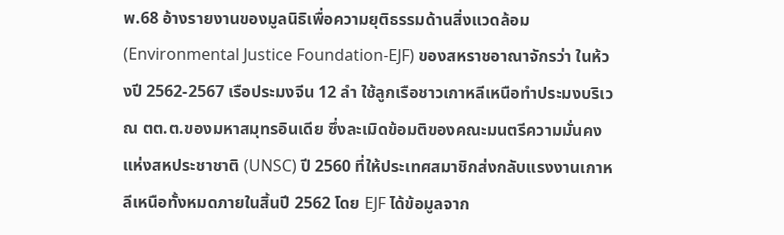พ.68 อ้างรายงานของมูลนิธิเพื่อความยุติธรรมด้านสิ่งแวดล้อม (Environmental Justice Foundation-EJF) ของสหราชอาณาจักรว่า ในห้วงปี 2562-2567 เรือประมงจีน 12 ลำ ใช้ลูกเรือชาวเกาหลีเหนือทำประมงบริเวณ ตต.ต.ของมหาสมุทรอินเดีย ซึ่งละเมิดข้อมติของคณะมนตรีความมั่นคงแห่งสหประชาชาติ (UNSC) ปี 2560 ที่ให้ประเทศสมาชิกส่งกลับแรงงานเกาหลีเหนือทั้งหมดภายในสิ้นปี 2562 โดย EJF ได้ข้อมูลจาก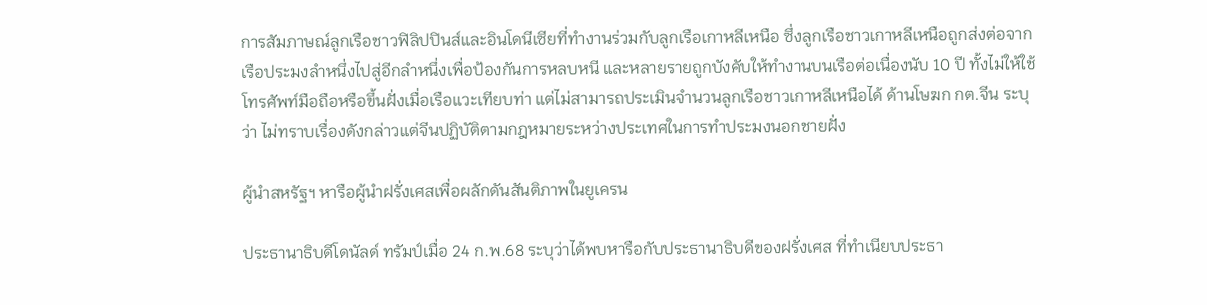การสัมภาษณ์ลูกเรือชาวฟิลิปปินส์และอินโดนีเซียที่ทำงานร่วมกับลูกเรือเกาหลีเหนือ ซึ่งลูกเรือชาวเกาหลีเหนือถูกส่งต่อจากเรือประมงลำหนึ่งไปสู่อีกลำหนึ่งเพื่อป้องกันการหลบหนี และหลายรายถูกบังคับให้ทำงานบนเรือต่อเนื่องนับ 10 ปี ทั้งไม่ให้ใช้โทรศัพท์มือถือหรือขึ้นฝั่งเมื่อเรือแวะเทียบท่า แต่ไม่สามารถประเมินจำนวนลูกเรือชาวเกาหลีเหนือได้ ด้านโษฆก กต.จีน ระบุว่า ไม่ทราบเรื่องดังกล่าวแต่จีนปฏิบัติตามกฎหมายระหว่างประเทศในการทำประมงนอกชายฝั่ง

ผู้นำสหรัฐฯ หารือผู้นำฝรั่งเศสเพื่อผลักดันสันติภาพในยูเครน

ประธานาธิบดีโดนัลด์ ทรัมป์เมื่อ 24 ก.พ.68 ระบุว่าได้พบหารือกับประธานาธิบดีของฝรั่งเศส ที่ทำเนียบประธา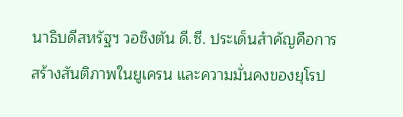นาธิบดีสหรัฐฯ วอชิงตัน ดี.ซี. ประเด็นสำคัญคือการสร้างสันติภาพในยูเครน และความมั่นคงของยุโรป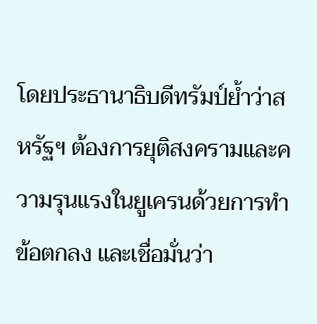โดยประธานาธิบดีทรัมป์ย้ำว่าสหรัฐฯ ต้องการยุติสงครามและความรุนแรงในยูเครนด้วยการทำข้อตกลง และเชื่อมั่นว่า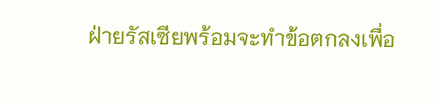ฝ่ายรัสเซียพร้อมจะทำข้อตกลงเพื่อ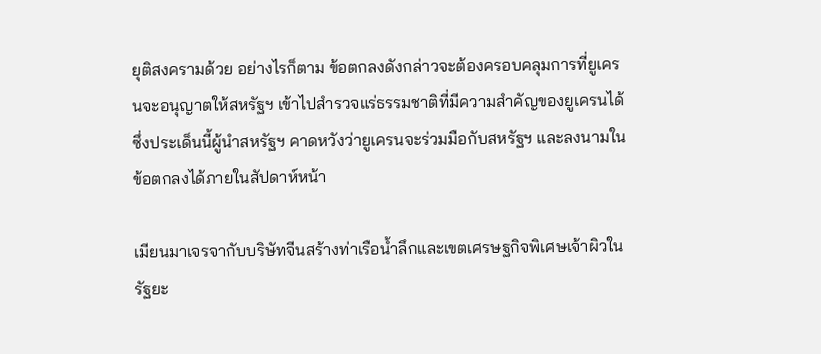ยุติสงครามด้วย อย่างไรก็ตาม ข้อตกลงดังกล่าวจะต้องครอบคลุมการที่ยูเครนจะอนุญาตให้สหรัฐฯ เข้าไปสำรวจแร่ธรรมชาติที่มีความสำคัญของยูเครนได้ ซึ่งประเด็นนี้ผู้นำสหรัฐฯ คาดหวังว่ายูเครนจะร่วมมือกับสหรัฐฯ และลงนามในข้อตกลงได้ภายในสัปดาห์หน้า

เมียนมาเจรจากับบริษัทจีนสร้างท่าเรือน้ำลึกและเขตเศรษฐกิจพิเศษเจ้าผิวในรัฐยะ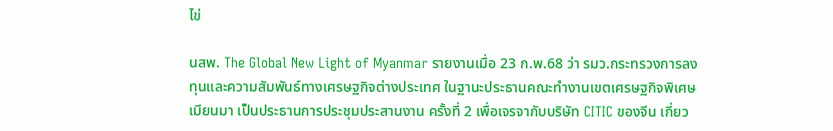ไข่

นสพ. The Global New Light of Myanmar รายงานเมื่อ 23 ก.พ.68 ว่า รมว.กระทรวงการลงทุนและความสัมพันธ์ทางเศรษฐกิจต่างประเทศ ในฐานะประธานคณะทำงานเขตเศรษฐกิจพิเศษเมียนมา เป็นประธานการประชุมประสานงาน ครั้งที่ 2 เพื่อเจรจากับบริษัท CITIC ของจีน เกี่ยว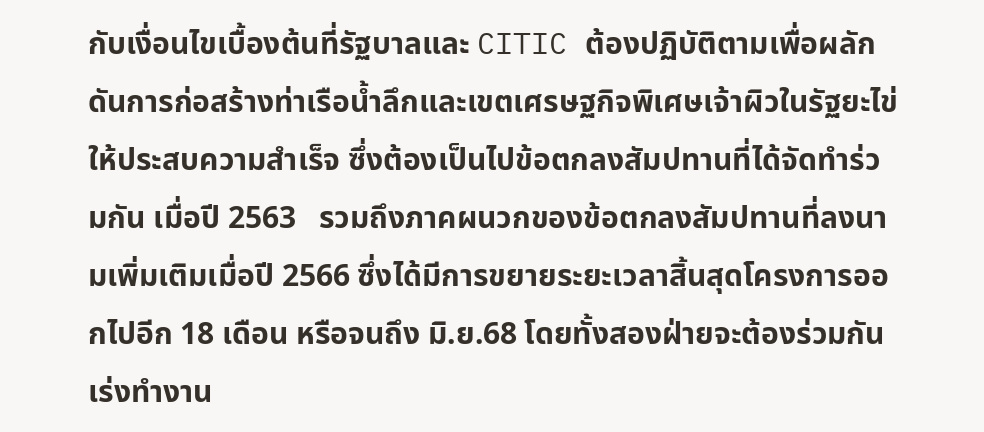กับเงื่อนไขเบื้องต้นที่รัฐบาลและ CITIC ต้องปฏิบัติตามเพื่อผลักดันการก่อสร้างท่าเรือน้ำลึกและเขตเศรษฐกิจพิเศษเจ้าผิวในรัฐยะไข่ให้ประสบความสำเร็จ ซึ่งต้องเป็นไปข้อตกลงสัมปทานที่ได้จัดทำร่วมกัน เมื่อปี 2563   รวมถึงภาคผนวกของข้อตกลงสัมปทานที่ลงนามเพิ่มเติมเมื่อปี 2566 ซึ่งได้มีการขยายระยะเวลาสิ้นสุดโครงการออกไปอีก 18 เดือน หรือจนถึง มิ.ย.68 โดยทั้งสองฝ่ายจะต้องร่วมกันเร่งทำงาน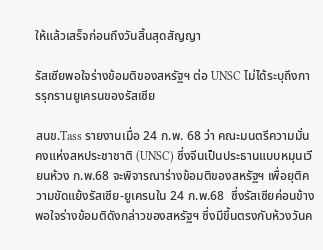ให้แล้วเสร็จก่อนถึงวันสิ้นสุดสัญญา

รัสเซียพอใจร่างข้อมติของสหรัฐฯ ต่อ UNSC ไม่ได้ระบุถึงการรุกรานยูเครนของรัสเซีย

สนข.Tass รายงานเมื่อ 24 ก.พ. 68 ว่า คณะมนตรีความมั่นคงแห่งสหประชาชาติ (UNSC) ซึ่งจีนเป็นประธานแบบหมุนเวียนห้วง ก.พ.68 จะพิจารณาร่างข้อมติของสหรัฐฯ เพื่อยุติความขัดแย้งรัสเซีย-ยูเครนใน 24 ก.พ.68  ซึ่งรัสเซียค่อนข้างพอใจร่างข้อมติดังกล่าวของสหรัฐฯ ซึ่งมีขึ้นตรงกับห้วงวันค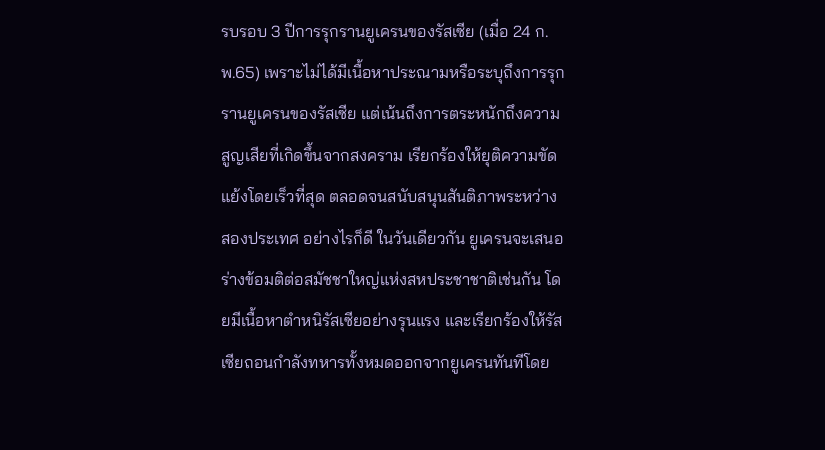รบรอบ 3 ปีการรุกรานยูเครนของรัสเซีย (เมื่อ 24 ก.พ.65) เพราะไม่ได้มีเนื้อหาประณามหรือระบุถึงการรุกรานยูเครนของรัสเซีย แต่เน้นถึงการตระหนักถึงความสูญเสียที่เกิดขึ้นจากสงคราม เรียกร้องให้ยุติความขัดแย้งโดยเร็วที่สุด ตลอดจนสนับสนุนสันติภาพระหว่างสองประเทศ อย่างไรก็ดี ในวันเดียวกัน ยูเครนจะเสนอร่างข้อมติต่อสมัชชาใหญ่แห่งสหประชาชาติเช่นกัน โดยมีเนื้อหาตำหนิรัสเซียอย่างรุนแรง และเรียกร้องให้รัสเซียถอนกำลังทหารทั้งหมดออกจากยูเครนทันทีโดย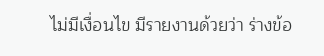ไม่มีเงื่อนไข มีรายงานด้วยว่า ร่างข้อ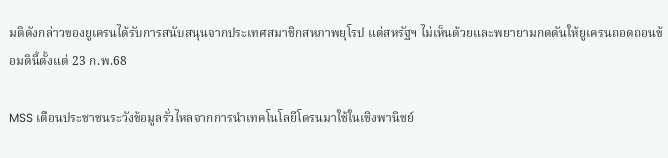มติดังกล่าวของยูเครนได้รับการสนับสนุนจากประเทศสมาชิกสหภาพยุโรป แต่สหรัฐฯ ไม่เห็นด้วยและพยายามกดดันให้ยูเครนถอดถอนข้อมตินี้ตั้งแต่ 23 ก.พ.68

MSS เตือนประชาชนระวังข้อมูลรั่วไหลจากการนำเทคโนโลยีโดรนมาใช้ในเชิงพานิชย์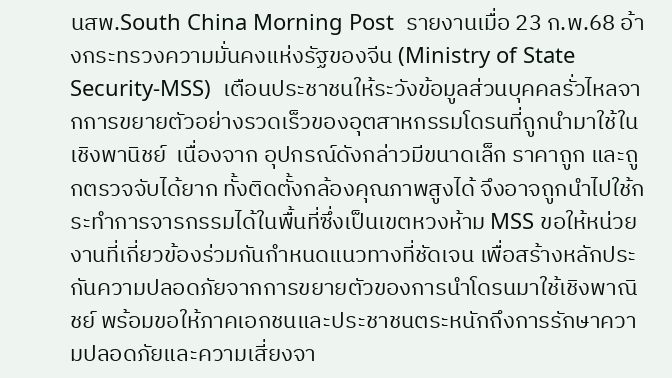นสพ.South China Morning Post  รายงานเมื่อ 23 ก.พ.68 อ้างกระทรวงความมั่นคงแห่งรัฐของจีน (Ministry of State Security-MSS)  เตือนประชาชนให้ระวังข้อมูลส่วนบุคคลรั่วไหลจากการขยายตัวอย่างรวดเร็วของอุตสาหกรรมโดรนที่ถูกนำมาใช้ในเชิงพานิชย์  เนื่องจาก อุปกรณ์ดังกล่าวมีขนาดเล็ก ราคาถูก และถูกตรวจจับได้ยาก ทั้งติดตั้งกล้องคุณภาพสูงได้ จึงอาจถูกนำไปใช้กระทำการจารกรรมได้ในพื้นที่ซึ่งเป็นเขตหวงห้าม MSS ขอให้หน่วยงานที่เกี่ยวข้องร่วมกันกำหนดแนวทางที่ชัดเจน เพื่อสร้างหลักประกันความปลอดภัยจากการขยายตัวของการนำโดรนมาใช้เชิงพาณิชย์ พร้อมขอให้ภาคเอกชนและประชาชนตระหนักถึงการรักษาความปลอดภัยและความเสี่ยงจา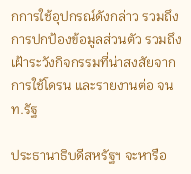กการใช้อุปกรณ์ดังกล่าว รวมถึงการปกป้องข้อมูลส่วนตัว รวมถึงเฝ้าระวังกิจกรรมที่น่าสงสัยจากการใช้โดรน และรายงานต่อ จนท.รัฐ

ประธานาธิบดีสหรัฐฯ จะหารือ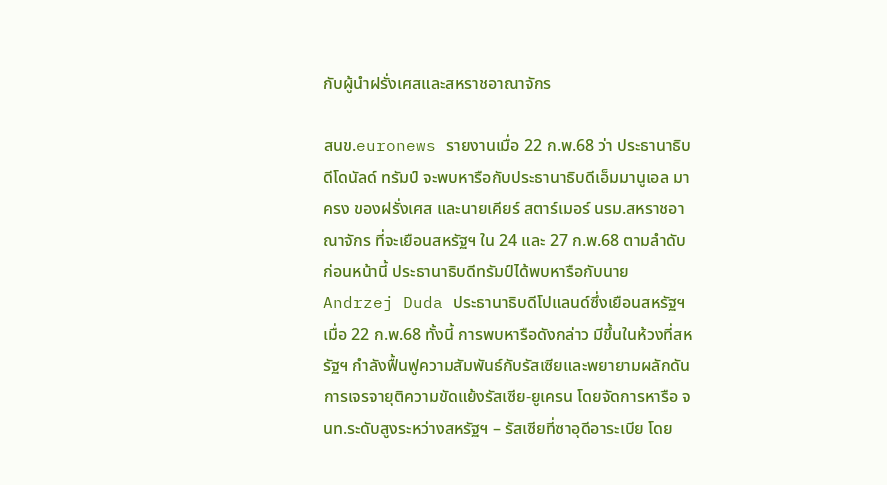กับผู้นำฝรั่งเศสและสหราชอาณาจักร

สนข.euronews รายงานเมื่อ 22 ก.พ.68 ว่า ประธานาธิบดีโดนัลด์ ทรัมป์ จะพบหารือกับประธานาธิบดีเอ็มมานูเอล มาครง ของฝรั่งเศส และนายเคียร์ สตาร์เมอร์ นรม.สหราชอาณาจักร ที่จะเยือนสหรัฐฯ ใน 24 และ 27 ก.พ.68 ตามลำดับ ก่อนหน้านี้ ประธานาธิบดีทรัมป์ได้พบหารือกับนาย Andrzej Duda ประธานาธิบดีโปแลนด์ซึ่งเยือนสหรัฐฯ เมื่อ 22 ก.พ.68 ทั้งนี้ การพบหารือดังกล่าว มีขึ้นในห้วงที่สหรัฐฯ กำลังฟื้นฟูความสัมพันธ์กับรัสเซียและพยายามผลักดันการเจรจายุติความขัดแย้งรัสเซีย-ยูเครน โดยจัดการหารือ จนท.ระดับสูงระหว่างสหรัฐฯ – รัสเซียที่ซาอุดีอาระเบีย โดย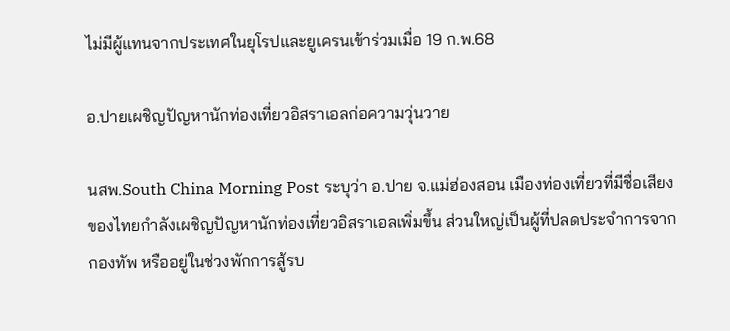ไม่มีผู้แทนจากประเทศในยุโรปและยูเครนเข้าร่วมเมื่อ 19 ก.พ.68

อ.ปายเผชิญปัญหานักท่องเที่ยวอิสราเอลก่อความวุ่นวาย

นสพ.South China Morning Post ระบุว่า อ.ปาย จ.แม่ฮ่องสอน เมืองท่องเที่ยวที่มีชื่อเสียงของไทยกำลังเผชิญปัญหานักท่องเที่ยวอิสราเอลเพิ่มขึ้น ส่วนใหญ่เป็นผู้ที่ปลดประจำการจากกองทัพ หรืออยู่ในช่วงพักการสู้รบ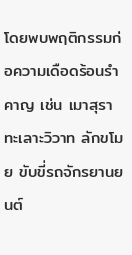โดยพบพฤติกรรมก่อความเดือดร้อนรำคาญ เช่น เมาสุรา ทะเลาะวิวาท ลักขโมย ขับขี่รถจักรยานยนต์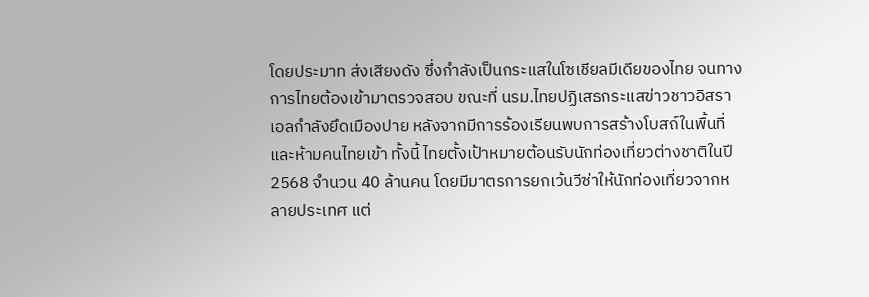โดยประมาท ส่งเสียงดัง ซึ่งกำลังเป็นกระแสในโซเชียลมีเดียของไทย จนทางการไทยต้องเข้ามาตรวจสอบ ขณะที่ นรม.ไทยปฏิเสธกระแสข่าวชาวอิสราเอลกำลังยึดเมืองปาย หลังจากมีการร้องเรียนพบการสร้างโบสถ์ในพื้นที่และห้ามคนไทยเข้า ทั้งนี้ ไทยตั้งเป้าหมายต้อนรับนักท่องเที่ยวต่างชาติในปี 2568 จำนวน 40 ล้านคน โดยมีมาตรการยกเว้นวีซ่าให้นักท่องเที่ยวจากหลายประเทศ แต่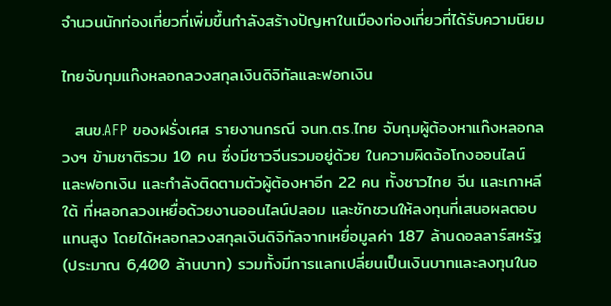จำนวนนักท่องเที่ยวที่เพิ่มขึ้นกำลังสร้างปัญหาในเมืองท่องเที่ยวที่ได้รับความนิยม

ไทยจับกุมแก๊งหลอกลวงสกุลเงินดิจิทัลและฟอกเงิน

  สนข.AFP ของฝรั่งเศส รายงานกรณี จนท.ตร.ไทย จับกุมผู้ต้องหาแก๊งหลอกลวงฯ ข้ามชาติรวม 10 คน ซึ่งมีชาวจีนรวมอยู่ด้วย ในความผิดฉ้อโกงออนไลน์และฟอกเงิน และกำลังติดตามตัวผู้ต้องหาอีก 22 คน ทั้งชาวไทย จีน และเกาหลีใต้ ที่หลอกลวงเหยื่อด้วยงานออนไลน์ปลอม และชักชวนให้ลงทุนที่เสนอผลตอบแทนสูง โดยได้หลอกลวงสกุลเงินดิจิทัลจากเหยื่อมูลค่า 187 ล้านดอลลาร์สหรัฐ (ประมาณ 6,400 ล้านบาท) รวมทั้งมีการแลกเปลี่ยนเป็นเงินบาทและลงทุนในอ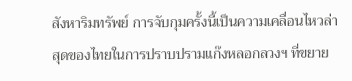สังหาริมทรัพย์ การจับกุมครั้งนี้เป็นความเคลื่อนไหวล่าสุดของไทยในการปราบปรามแก๊งหลอกลวงฯ ที่ขยาย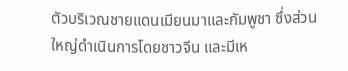ตัวบริเวณชายแดนเมียนมาและกัมพูชา ซึ่งส่วนใหญ่ดำเนินการโดยชาวจีน และมีเห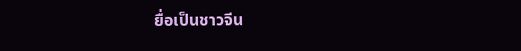ยื่อเป็นชาวจีน